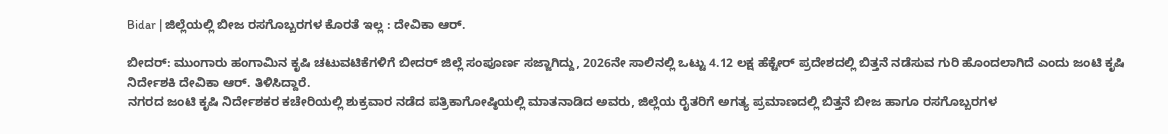Bidar | ಜಿಲ್ಲೆಯಲ್ಲಿ ಬೀಜ ರಸಗೊಬ್ಬರಗಳ ಕೊರತೆ ಇಲ್ಲ : ದೇವಿಕಾ ಆರ್.

ಬೀದರ್: ಮುಂಗಾರು ಹಂಗಾಮಿನ ಕೃಷಿ ಚಟುವಟಿಕೆಗಳಿಗೆ ಬೀದರ್ ಜಿಲ್ಲೆ ಸಂಪೂರ್ಣ ಸಜ್ಜಾಗಿದ್ದು, 2026ನೇ ಸಾಲಿನಲ್ಲಿ ಒಟ್ಟು 4.12 ಲಕ್ಷ ಹೆಕ್ಟೇರ್ ಪ್ರದೇಶದಲ್ಲಿ ಬಿತ್ತನೆ ನಡೆಸುವ ಗುರಿ ಹೊಂದಲಾಗಿದೆ ಎಂದು ಜಂಟಿ ಕೃಷಿ ನಿರ್ದೇಶಕಿ ದೇವಿಕಾ ಆರ್. ತಿಳಿಸಿದ್ದಾರೆ.
ನಗರದ ಜಂಟಿ ಕೃಷಿ ನಿರ್ದೇಶಕರ ಕಚೇರಿಯಲ್ಲಿ ಶುಕ್ರವಾರ ನಡೆದ ಪತ್ರಿಕಾಗೋಷ್ಠಿಯಲ್ಲಿ ಮಾತನಾಡಿದ ಅವರು, ಜಿಲ್ಲೆಯ ರೈತರಿಗೆ ಅಗತ್ಯ ಪ್ರಮಾಣದಲ್ಲಿ ಬಿತ್ತನೆ ಬೀಜ ಹಾಗೂ ರಸಗೊಬ್ಬರಗಳ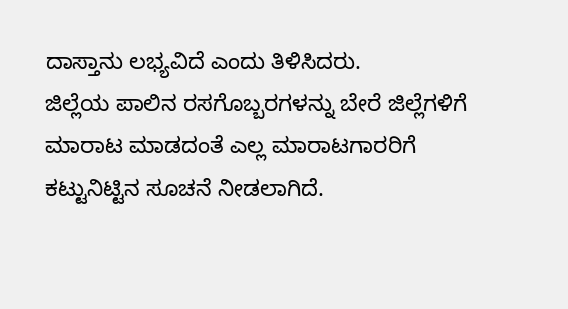ದಾಸ್ತಾನು ಲಭ್ಯವಿದೆ ಎಂದು ತಿಳಿಸಿದರು.
ಜಿಲ್ಲೆಯ ಪಾಲಿನ ರಸಗೊಬ್ಬರಗಳನ್ನು ಬೇರೆ ಜಿಲ್ಲೆಗಳಿಗೆ ಮಾರಾಟ ಮಾಡದಂತೆ ಎಲ್ಲ ಮಾರಾಟಗಾರರಿಗೆ ಕಟ್ಟುನಿಟ್ಟಿನ ಸೂಚನೆ ನೀಡಲಾಗಿದೆ.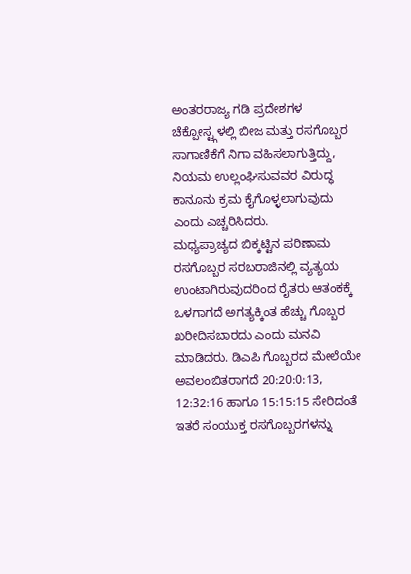ಅಂತರರಾಜ್ಯ ಗಡಿ ಪ್ರದೇಶಗಳ ಚೆಕ್ಪೋಸ್ಟ್ಗಳಲ್ಲಿ ಬೀಜ ಮತ್ತು ರಸಗೊಬ್ಬರ ಸಾಗಾಣಿಕೆಗೆ ನಿಗಾ ವಹಿಸಲಾಗುತ್ತಿದ್ದು, ನಿಯಮ ಉಲ್ಲಂಘಿಸುವವರ ವಿರುದ್ಧ ಕಾನೂನು ಕ್ರಮ ಕೈಗೊಳ್ಳಲಾಗುವುದು ಎಂದು ಎಚ್ಚರಿಸಿದರು.
ಮಧ್ಯಪ್ರಾಚ್ಯದ ಬಿಕ್ಕಟ್ಟಿನ ಪರಿಣಾಮ ರಸಗೊಬ್ಬರ ಸರಬರಾಜಿನಲ್ಲಿ ವ್ಯತ್ಯಯ ಉಂಟಾಗಿರುವುದರಿಂದ ರೈತರು ಆತಂಕಕ್ಕೆ ಒಳಗಾಗದೆ ಅಗತ್ಯಕ್ಕಿಂತ ಹೆಚ್ಚು ಗೊಬ್ಬರ ಖರೀದಿಸಬಾರದು ಎಂದು ಮನವಿ ಮಾಡಿದರು. ಡಿಎಪಿ ಗೊಬ್ಬರದ ಮೇಲೆಯೇ ಅವಲಂಬಿತರಾಗದೆ 20:20:0:13, 12:32:16 ಹಾಗೂ 15:15:15 ಸೇರಿದಂತೆ ಇತರೆ ಸಂಯುಕ್ತ ರಸಗೊಬ್ಬರಗಳನ್ನು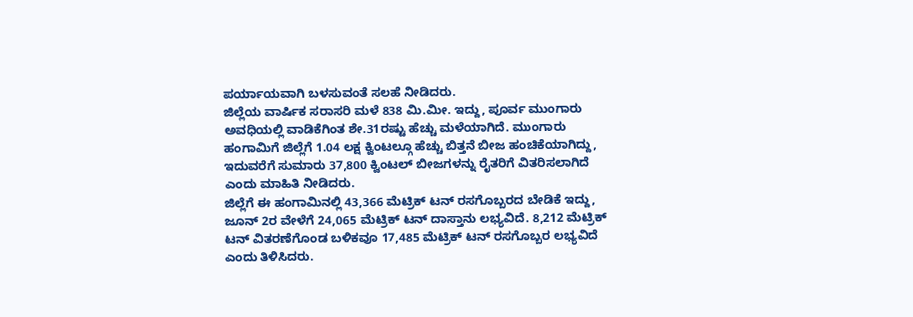ಪರ್ಯಾಯವಾಗಿ ಬಳಸುವಂತೆ ಸಲಹೆ ನೀಡಿದರು.
ಜಿಲ್ಲೆಯ ವಾರ್ಷಿಕ ಸರಾಸರಿ ಮಳೆ 838 ಮಿ.ಮೀ. ಇದ್ದು, ಪೂರ್ವ ಮುಂಗಾರು ಅವಧಿಯಲ್ಲಿ ವಾಡಿಕೆಗಿಂತ ಶೇ.31ರಷ್ಟು ಹೆಚ್ಚು ಮಳೆಯಾಗಿದೆ. ಮುಂಗಾರು ಹಂಗಾಮಿಗೆ ಜಿಲ್ಲೆಗೆ 1.04 ಲಕ್ಷ ಕ್ವಿಂಟಲ್ಗೂ ಹೆಚ್ಚು ಬಿತ್ತನೆ ಬೀಜ ಹಂಚಿಕೆಯಾಗಿದ್ದು, ಇದುವರೆಗೆ ಸುಮಾರು 37,800 ಕ್ವಿಂಟಲ್ ಬೀಜಗಳನ್ನು ರೈತರಿಗೆ ವಿತರಿಸಲಾಗಿದೆ ಎಂದು ಮಾಹಿತಿ ನೀಡಿದರು.
ಜಿಲ್ಲೆಗೆ ಈ ಹಂಗಾಮಿನಲ್ಲಿ 43,366 ಮೆಟ್ರಿಕ್ ಟನ್ ರಸಗೊಬ್ಬರದ ಬೇಡಿಕೆ ಇದ್ದು, ಜೂನ್ 2ರ ವೇಳೆಗೆ 24,065 ಮೆಟ್ರಿಕ್ ಟನ್ ದಾಸ್ತಾನು ಲಭ್ಯವಿದೆ. 8,212 ಮೆಟ್ರಿಕ್ ಟನ್ ವಿತರಣೆಗೊಂಡ ಬಳಿಕವೂ 17,485 ಮೆಟ್ರಿಕ್ ಟನ್ ರಸಗೊಬ್ಬರ ಲಭ್ಯವಿದೆ ಎಂದು ತಿಳಿಸಿದರು.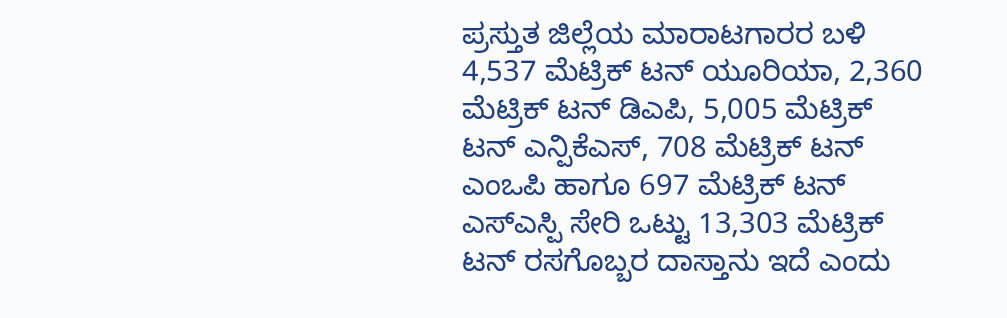ಪ್ರಸ್ತುತ ಜಿಲ್ಲೆಯ ಮಾರಾಟಗಾರರ ಬಳಿ 4,537 ಮೆಟ್ರಿಕ್ ಟನ್ ಯೂರಿಯಾ, 2,360 ಮೆಟ್ರಿಕ್ ಟನ್ ಡಿಎಪಿ, 5,005 ಮೆಟ್ರಿಕ್ ಟನ್ ಎನ್ಪಿಕೆಎಸ್, 708 ಮೆಟ್ರಿಕ್ ಟನ್ ಎಂಒಪಿ ಹಾಗೂ 697 ಮೆಟ್ರಿಕ್ ಟನ್ ಎಸ್ಎಸ್ಪಿ ಸೇರಿ ಒಟ್ಟು 13,303 ಮೆಟ್ರಿಕ್ ಟನ್ ರಸಗೊಬ್ಬರ ದಾಸ್ತಾನು ಇದೆ ಎಂದು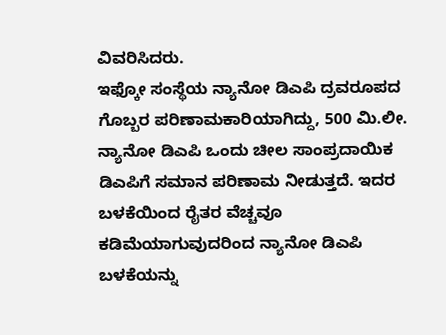ವಿವರಿಸಿದರು.
ಇಫ್ಕೋ ಸಂಸ್ಥೆಯ ನ್ಯಾನೋ ಡಿಎಪಿ ದ್ರವರೂಪದ ಗೊಬ್ಬರ ಪರಿಣಾಮಕಾರಿಯಾಗಿದ್ದು, 500 ಮಿ.ಲೀ. ನ್ಯಾನೋ ಡಿಎಪಿ ಒಂದು ಚೀಲ ಸಾಂಪ್ರದಾಯಿಕ ಡಿಎಪಿಗೆ ಸಮಾನ ಪರಿಣಾಮ ನೀಡುತ್ತದೆ. ಇದರ ಬಳಕೆಯಿಂದ ರೈತರ ವೆಚ್ಚವೂ ಕಡಿಮೆಯಾಗುವುದರಿಂದ ನ್ಯಾನೋ ಡಿಎಪಿ ಬಳಕೆಯನ್ನು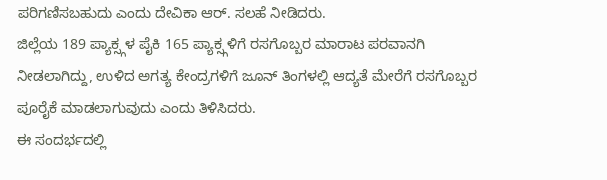ಪರಿಗಣಿಸಬಹುದು ಎಂದು ದೇವಿಕಾ ಆರ್. ಸಲಹೆ ನೀಡಿದರು.
ಜಿಲ್ಲೆಯ 189 ಪ್ಯಾಕ್ಸ್ಗಳ ಪೈಕಿ 165 ಪ್ಯಾಕ್ಸ್ಗಳಿಗೆ ರಸಗೊಬ್ಬರ ಮಾರಾಟ ಪರವಾನಗಿ ನೀಡಲಾಗಿದ್ದು, ಉಳಿದ ಅಗತ್ಯ ಕೇಂದ್ರಗಳಿಗೆ ಜೂನ್ ತಿಂಗಳಲ್ಲಿ ಆದ್ಯತೆ ಮೇರೆಗೆ ರಸಗೊಬ್ಬರ ಪೂರೈಕೆ ಮಾಡಲಾಗುವುದು ಎಂದು ತಿಳಿಸಿದರು.
ಈ ಸಂದರ್ಭದಲ್ಲಿ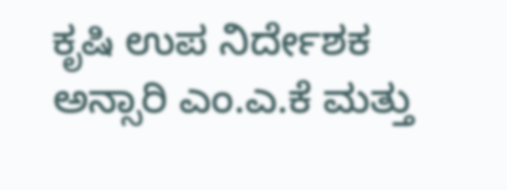ಕೃಷಿ ಉಪ ನಿರ್ದೇಶಕ ಅನ್ಸಾರಿ ಎಂ.ಎ.ಕೆ ಮತ್ತು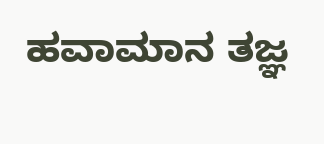ಹವಾಮಾನ ತಜ್ಞ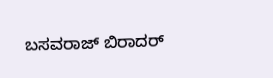ಬಸವರಾಜ್ ಬಿರಾದರ್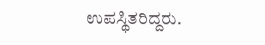ಉಪಸ್ಥಿತರಿದ್ದರು.